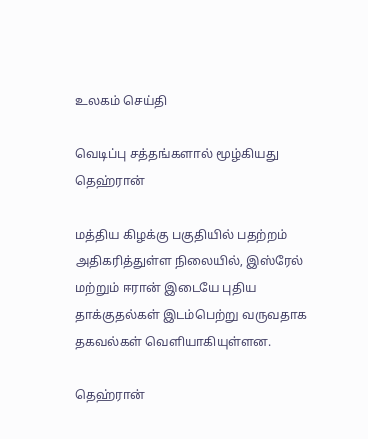உலகம் செய்தி

வெடிப்பு சத்தங்களால் மூழ்கியது தெஹ்ரான்

மத்திய கிழக்கு பகுதியில் பதற்றம் அதிகரித்துள்ள நிலையில், இஸ்ரேல் மற்றும் ஈரான் இடையே புதிய தாக்குதல்கள் இடம்பெற்று வருவதாக தகவல்கள் வெளியாகியுள்ளன.

தெஹ்ரான்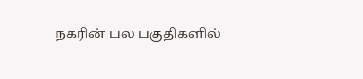நகரின் பல பகுதிகளில்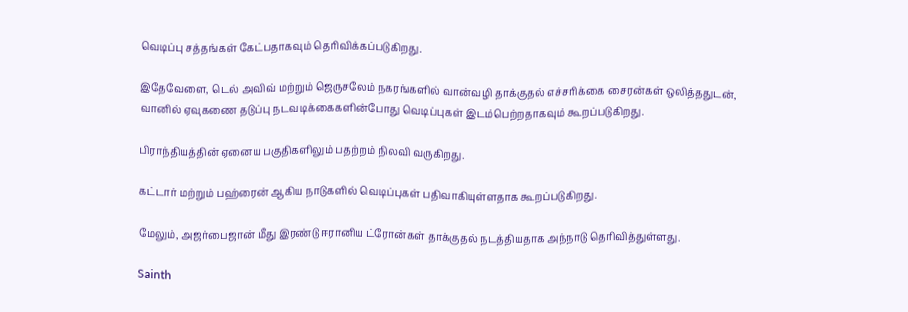வெடிப்பு சத்தங்கள் கேட்பதாகவும் தெரிவிக்கப்படுகிறது.

இதேவேளை, டெல் அவிவ் மற்றும் ஜெருசலேம் நகரங்களில் வான்வழி தாக்குதல் எச்சரிக்கை சைரன்கள் ஒலித்ததுடன், வானில் ஏவுகணை தடுப்பு நடவடிக்கைகளின்போது வெடிப்புகள் இடம்பெற்றதாகவும் கூறப்படுகிறது.

பிராந்தியத்தின் ஏனைய பகுதிகளிலும் பதற்றம் நிலவி வருகிறது.

கட்டார் மற்றும் பஹ்ரைன் ஆகிய நாடுகளில் வெடிப்புகள் பதிவாகியுள்ளதாக கூறப்படுகிறது.

மேலும், அஜர்பைஜான் மீது இரண்டு ஈரானிய ட்ரோன்கள் தாக்குதல் நடத்தியதாக அந்நாடு தெரிவித்துள்ளது.

Sainth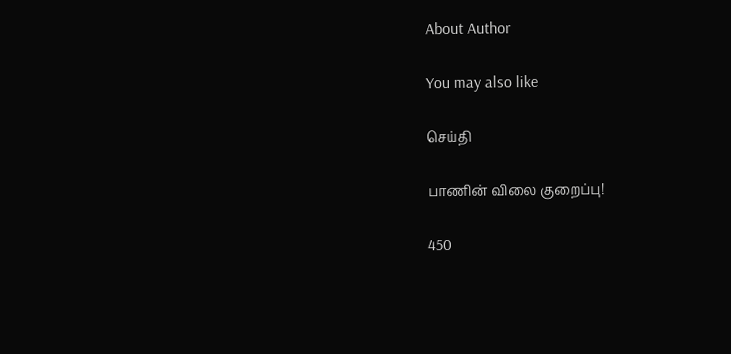About Author

You may also like

செய்தி

பாணின் விலை குறைப்பு!

450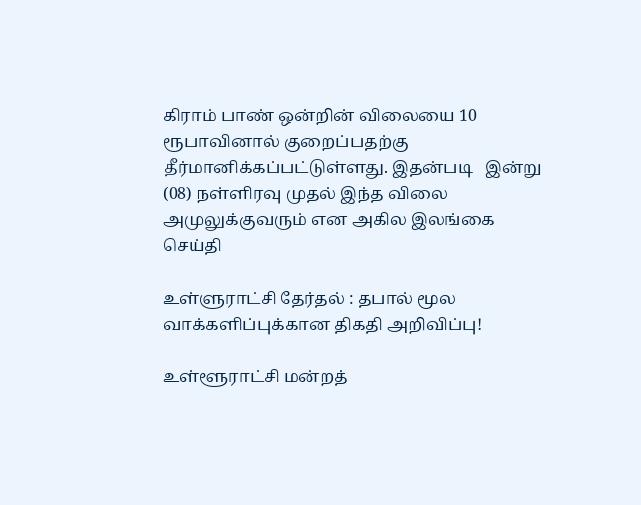கிராம் பாண் ஒன்றின் விலையை 10 ரூபாவினால் குறைப்பதற்கு தீர்மானிக்கப்பட்டுள்ளது. இதன்படி   இன்று (08) நள்ளிரவு முதல் இந்த விலை அமுலுக்குவரும் என அகில இலங்கை
செய்தி

உள்ளுராட்சி தேர்தல் : தபால் மூல வாக்களிப்புக்கான திகதி அறிவிப்பு!

உள்ளூராட்சி மன்றத்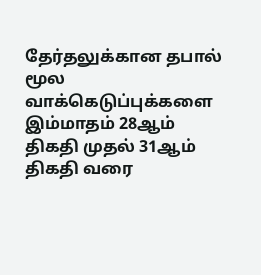தேர்தலுக்கான தபால் மூல வாக்கெடுப்புக்களை இம்மாதம் 28ஆம் திகதி முதல் 31ஆம் திகதி வரை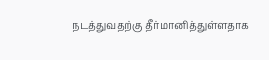நடத்துவதற்கு தீர்மானித்துள்ளதாக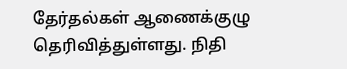தேர்தல்கள் ஆணைக்குழு தெரிவித்துள்ளது. நிதி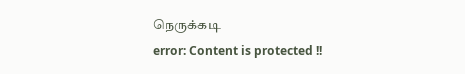நெருக்கடி
error: Content is protected !!